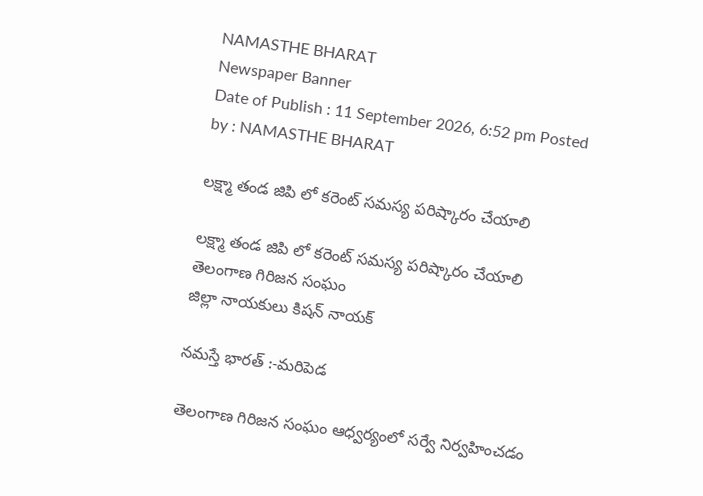NAMASTHE BHARAT
Newspaper Banner
Date of Publish : 11 September 2026, 6:52 pm Posted by : NAMASTHE BHARAT

లక్ష్మా తండ జిపి లో కరెంట్ సమస్య పరిష్కారం చేయాలి

లక్ష్మా తండ జిపి లో కరెంట్ సమస్య పరిష్కారం చేయాలి
తెలంగాణ గిరిజన సంఘం
జిల్లా నాయకులు కిషన్ నాయక్

నమస్తే భారత్ :-మరిపెడ

తెలంగాణ గిరిజన సంఘం ఆధ్వర్యంలో సర్వే నిర్వహించడం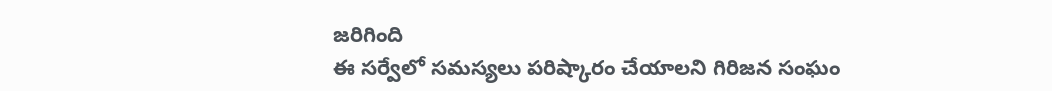జరిగింది
ఈ సర్వేలో సమస్యలు పరిష్కారం చేయాలని గిరిజన సంఘం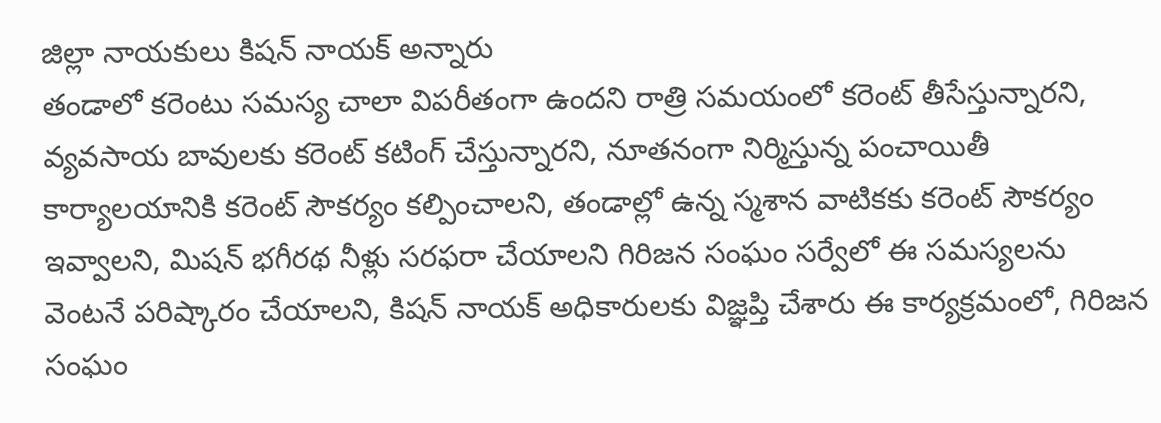జిల్లా నాయకులు కిషన్ నాయక్ అన్నారు
తండాలో కరెంటు సమస్య చాలా విపరీతంగా ఉందని రాత్రి సమయంలో కరెంట్ తీసేస్తున్నారని, వ్యవసాయ బావులకు కరెంట్ కటింగ్ చేస్తున్నారని, నూతనంగా నిర్మిస్తున్న పంచాయితీ కార్యాలయానికి కరెంట్ సౌకర్యం కల్పించాలని, తండాల్లో ఉన్న స్మశాన వాటికకు కరెంట్ సౌకర్యం ఇవ్వాలని, మిషన్ భగీరథ నీళ్లు సరఫరా చేయాలని గిరిజన సంఘం సర్వేలో ఈ సమస్యలను వెంటనే పరిష్కారం చేయాలని, కిషన్ నాయక్ అధికారులకు విజ్ఞప్తి చేశారు ఈ కార్యక్రమంలో, గిరిజన సంఘం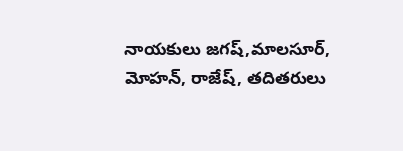నాయకులు జగష్,మాలసూర్, మోహన్, రాజేష్, తదితరులు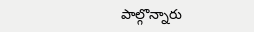పాల్గొన్నారు